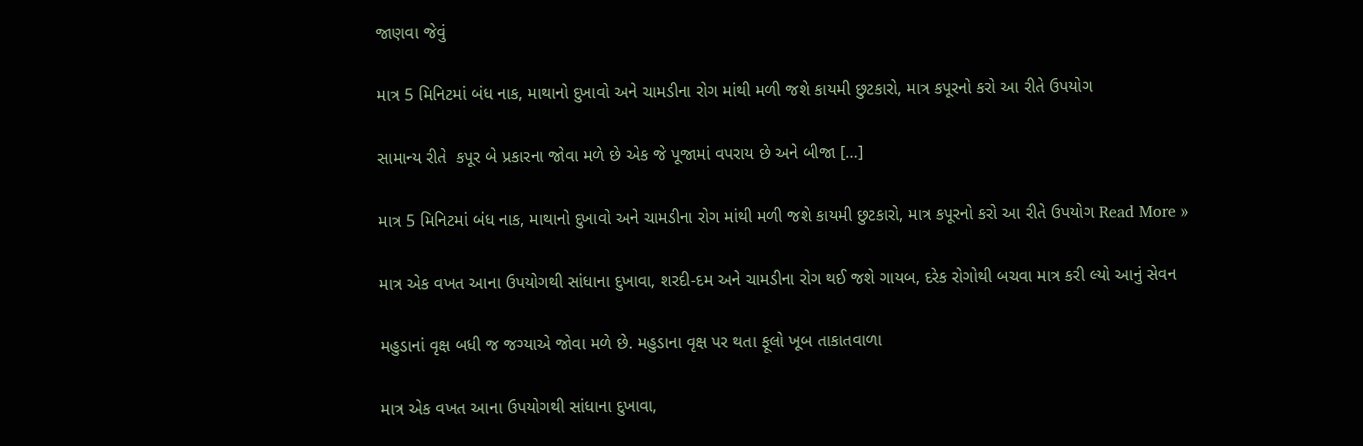જાણવા જેવું

માત્ર 5 મિનિટમાં બંધ નાક, માથાનો દુખાવો અને ચામડીના રોગ માંથી મળી જશે કાયમી છુટકારો, માત્ર કપૂરનો કરો આ રીતે ઉપયોગ

સામાન્ય રીતે  કપૂર બે પ્રકારના જોવા મળે છે એક જે પૂજામાં વપરાય છે અને બીજા […]

માત્ર 5 મિનિટમાં બંધ નાક, માથાનો દુખાવો અને ચામડીના રોગ માંથી મળી જશે કાયમી છુટકારો, માત્ર કપૂરનો કરો આ રીતે ઉપયોગ Read More »

માત્ર એક વખત આના ઉપયોગથી સાંધાના દુખાવા, શરદી-દમ અને ચામડીના રોગ થઈ જશે ગાયબ, દરેક રોગોથી બચવા માત્ર કરી લ્યો આનું સેવન

મહુડાનાં વૃક્ષ બધી જ જગ્યાએ જોવા મળે છે. મહુડાના વૃક્ષ પર થતા ફૂલો ખૂબ તાકાતવાળા

માત્ર એક વખત આના ઉપયોગથી સાંધાના દુખાવા,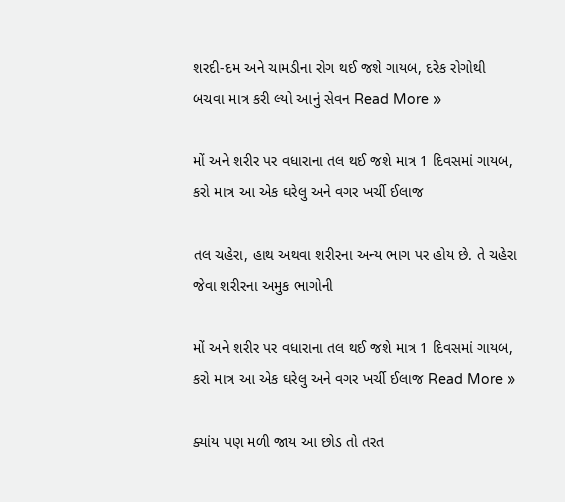શરદી-દમ અને ચામડીના રોગ થઈ જશે ગાયબ, દરેક રોગોથી બચવા માત્ર કરી લ્યો આનું સેવન Read More »

મોં અને શરીર પર વધારાના તલ થઈ જશે માત્ર 1 દિવસમાં ગાયબ, કરો માત્ર આ એક ઘરેલુ અને વગર ખર્ચી ઈલાજ

તલ ચહેરા, હાથ અથવા શરીરના અન્ય ભાગ પર હોય છે. તે ચહેરા જેવા શરીરના અમુક ભાગોની

મોં અને શરીર પર વધારાના તલ થઈ જશે માત્ર 1 દિવસમાં ગાયબ, કરો માત્ર આ એક ઘરેલુ અને વગર ખર્ચી ઈલાજ Read More »

ક્યાંય પણ મળી જાય આ છોડ તો તરત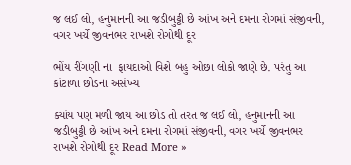જ લઈ લો, હનુમાનની આ જડીબુટ્ટી છે આંખ અને દમના રોગમાં સંજીવની, વગર ખર્ચે જીવનભર રાખશે રોગોથી દૂર

ભોંય રીંગણી ના  ફાયદાઓ વિશે બહુ ઓછા લોકો જાણે છે. પરંતુ આ કાંટાળા છોડના અસંખ્ય

ક્યાંય પણ મળી જાય આ છોડ તો તરત જ લઈ લો, હનુમાનની આ જડીબુટ્ટી છે આંખ અને દમના રોગમાં સંજીવની, વગર ખર્ચે જીવનભર રાખશે રોગોથી દૂર Read More »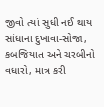જીવો ત્યાં સુધી નઈ થાય સાંધાના દુખાવા-સોજા, કબજિયાત અને ચરબીનો વધારો, માત્ર કરી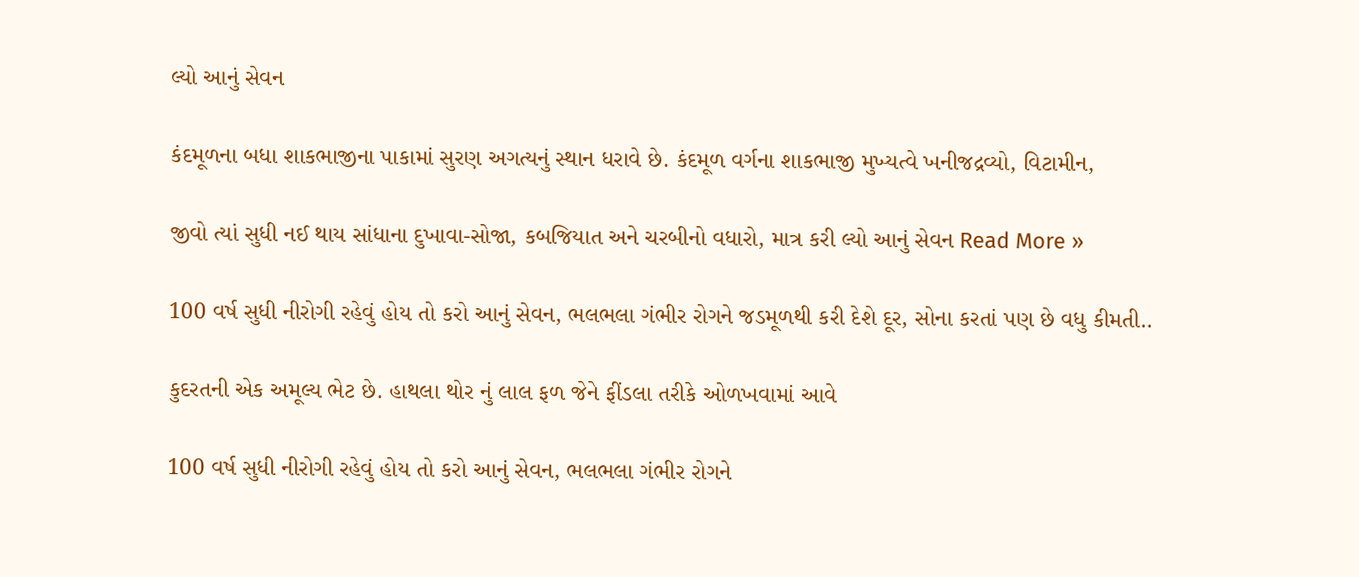લ્યો આનું સેવન

કંદમૂળના બધા શાકભાજીના પાકામાં સુરણ અગત્યનું સ્થાન ધરાવે છે. કંદમૂળ વર્ગના શાકભાજી મુખ્યત્વે ખનીજદ્રવ્યો, વિટામીન,

જીવો ત્યાં સુધી નઈ થાય સાંધાના દુખાવા-સોજા, કબજિયાત અને ચરબીનો વધારો, માત્ર કરી લ્યો આનું સેવન Read More »

100 વર્ષ સુધી નીરોગી રહેવું હોય તો કરો આનું સેવન, ભલભલા ગંભીર રોગને જડમૂળથી કરી દેશે દૂર, સોના કરતાં પણ છે વધુ કીમતી..

કુદરતની એક અમૂલ્ય ભેટ છે. હાથલા થોર નું લાલ ફળ જેને ફીંડલા તરીકે ઓળખવામાં આવે

100 વર્ષ સુધી નીરોગી રહેવું હોય તો કરો આનું સેવન, ભલભલા ગંભીર રોગને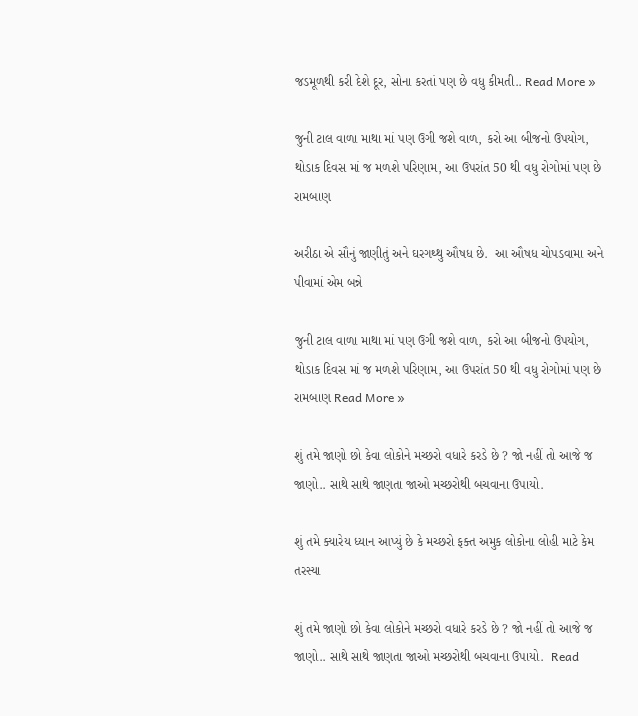જડમૂળથી કરી દેશે દૂર, સોના કરતાં પણ છે વધુ કીમતી.. Read More »

જુની ટાલ વાળા માથા માં પણ ઉગી જશે વાળ, કરો આ બીજનો ઉપયોગ, થોડાક દિવસ માં જ મળશે પરિણામ, આ ઉપરાંત 50 થી વધુ રોગોમાં પણ છે રામબાણ

અરીઠા એ સૌનું જાણીતું અને ઘરગથ્થુ ઔષધ છે.  આ ઔષધ ચોપડવામા અને પીવામાં એમ બન્ને

જુની ટાલ વાળા માથા માં પણ ઉગી જશે વાળ, કરો આ બીજનો ઉપયોગ, થોડાક દિવસ માં જ મળશે પરિણામ, આ ઉપરાંત 50 થી વધુ રોગોમાં પણ છે રામબાણ Read More »

શું તમે જાણો છો કેવા લોકોને મચ્છરો વધારે કરડે છે ? જો નહીં તો આજે જ જાણો.. સાથે સાથે જાણતા જાઓ મચ્છરોથી બચવાના ઉપાયો.

શું તમે ક્યારેય ધ્યાન આપ્યું છે કે મચ્છરો ફક્ત અમુક લોકોના લોહી માટે કેમ તરસ્યા

શું તમે જાણો છો કેવા લોકોને મચ્છરો વધારે કરડે છે ? જો નહીં તો આજે જ જાણો.. સાથે સાથે જાણતા જાઓ મચ્છરોથી બચવાના ઉપાયો.  Read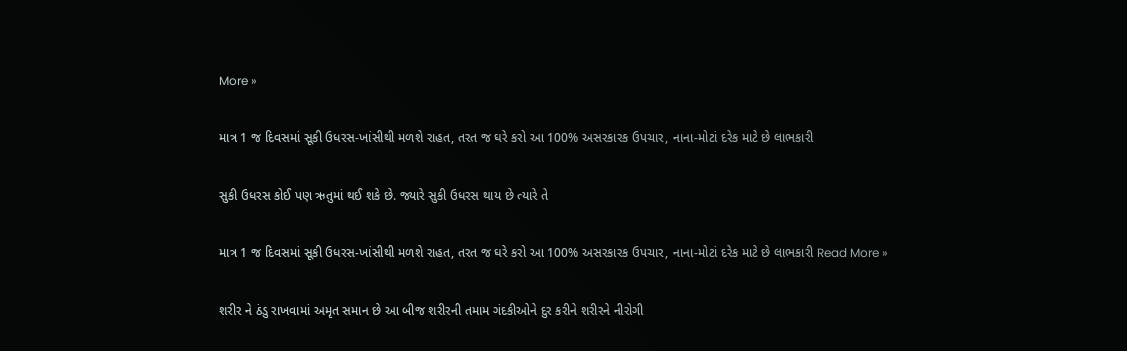More »

માત્ર 1 જ દિવસમાં સૂકી ઉધરસ-ખાંસીથી મળશે રાહત, તરત જ ઘરે કરો આ 100% અસરકારક ઉપચાર, નાના-મોટાં દરેક માટે છે લાભકારી

સુકી ઉધરસ કોઈ પણ ઋતુમાં થઈ શકે છે. જ્યારે સુકી ઉધરસ થાય છે ત્યારે તે

માત્ર 1 જ દિવસમાં સૂકી ઉધરસ-ખાંસીથી મળશે રાહત, તરત જ ઘરે કરો આ 100% અસરકારક ઉપચાર, નાના-મોટાં દરેક માટે છે લાભકારી Read More »

શરીર ને ઠંડુ રાખવામાં અમૃત સમાન છે આ બીજ શરીરની તમામ ગંદકીઓને દુર કરીને શરીરને નીરોગી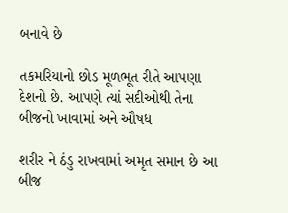બનાવે છે

તકમરિયાનો છોડ મૂળભૂત રીતે આપણા દેશનો છે. આપણે ત્યાં સદીઓથી તેના બીજનો ખાવામાં અને ઔષધ

શરીર ને ઠંડુ રાખવામાં અમૃત સમાન છે આ બીજ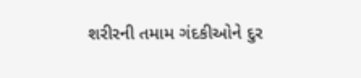શરીરની તમામ ગંદકીઓને દુર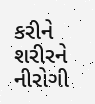કરીને શરીરને નીરોગી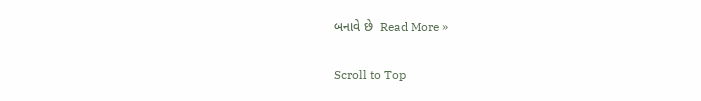બનાવે છે  Read More »

Scroll to Top